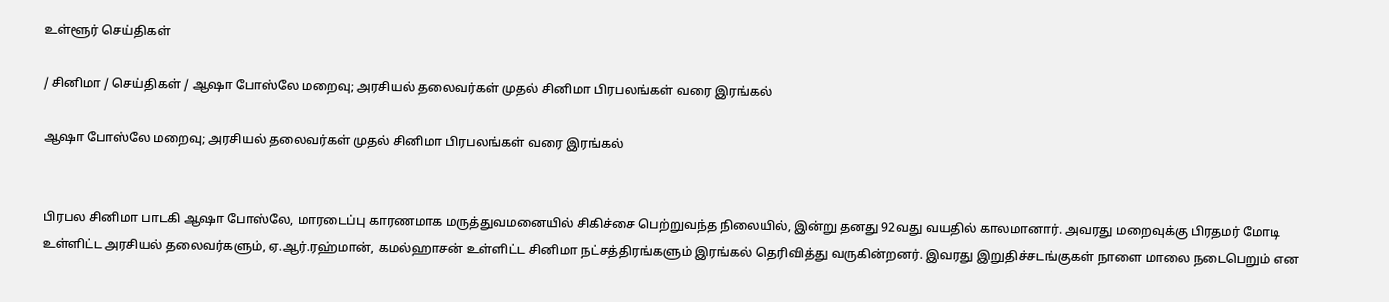உள்ளூர் செய்திகள்

/ சினிமா / செய்திகள் / ஆஷா போஸ்லே மறைவு; அரசியல் தலைவர்கள் முதல் சினிமா பிரபலங்கள் வரை இரங்கல்

ஆஷா போஸ்லே மறைவு; அரசியல் தலைவர்கள் முதல் சினிமா பிரபலங்கள் வரை இரங்கல்


பிரபல சினிமா பாடகி ஆஷா போஸ்லே, மாரடைப்பு காரணமாக மருத்துவமனையில் சிகிச்சை பெற்றுவந்த நிலையில், இன்று தனது 92வது வயதில் காலமானார். அவரது மறைவுக்கு பிரதமர் மோடி உள்ளிட்ட அரசியல் தலைவர்களும், ஏ.ஆர்.ரஹ்மான், கமல்ஹாசன் உள்ளிட்ட சினிமா நட்சத்திரங்களும் இரங்கல் தெரிவித்து வருகின்றனர். இவரது இறுதிச்சடங்குகள் நாளை மாலை நடைபெறும் என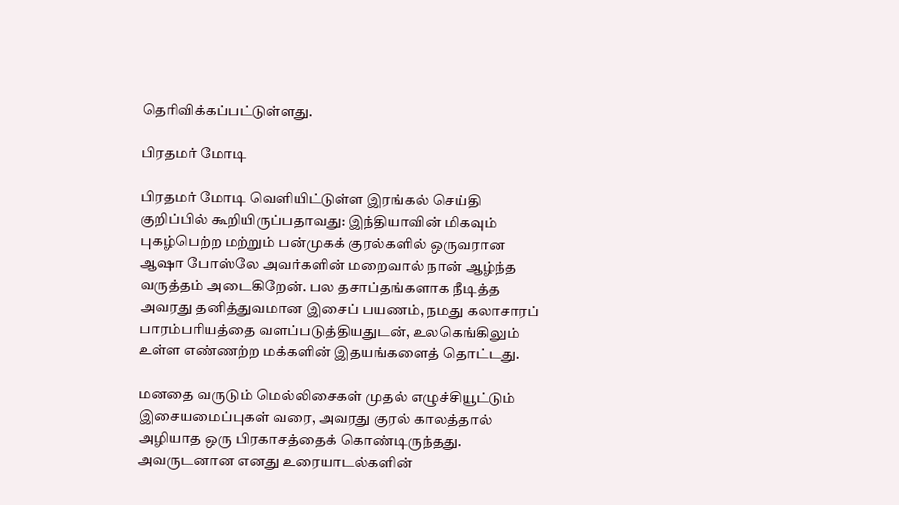தெரிவிக்கப்பட்டுள்ளது.

பிரதமர் மோடி

பிரதமர் மோடி வெளியிட்டுள்ள இரங்கல் செய்தி குறிப்பில் கூறியிருப்பதாவது: இந்தியாவின் மிகவும் புகழ்பெற்ற மற்றும் பன்முகக் குரல்களில் ஒருவரான ஆஷா போஸ்லே அவர்களின் மறைவால் நான் ஆழ்ந்த வருத்தம் அடைகிறேன். பல தசாப்தங்களாக நீடித்த அவரது தனித்துவமான இசைப் பயணம், நமது கலாசாரப் பாரம்பரியத்தை வளப்படுத்தியதுடன், உலகெங்கிலும் உள்ள எண்ணற்ற மக்களின் இதயங்களைத் தொட்டது.

மனதை வருடும் மெல்லிசைகள் முதல் எழுச்சியூட்டும் இசையமைப்புகள் வரை, அவரது குரல் காலத்தால் அழியாத ஒரு பிரகாசத்தைக் கொண்டிருந்தது. அவருடனான எனது உரையாடல்களின்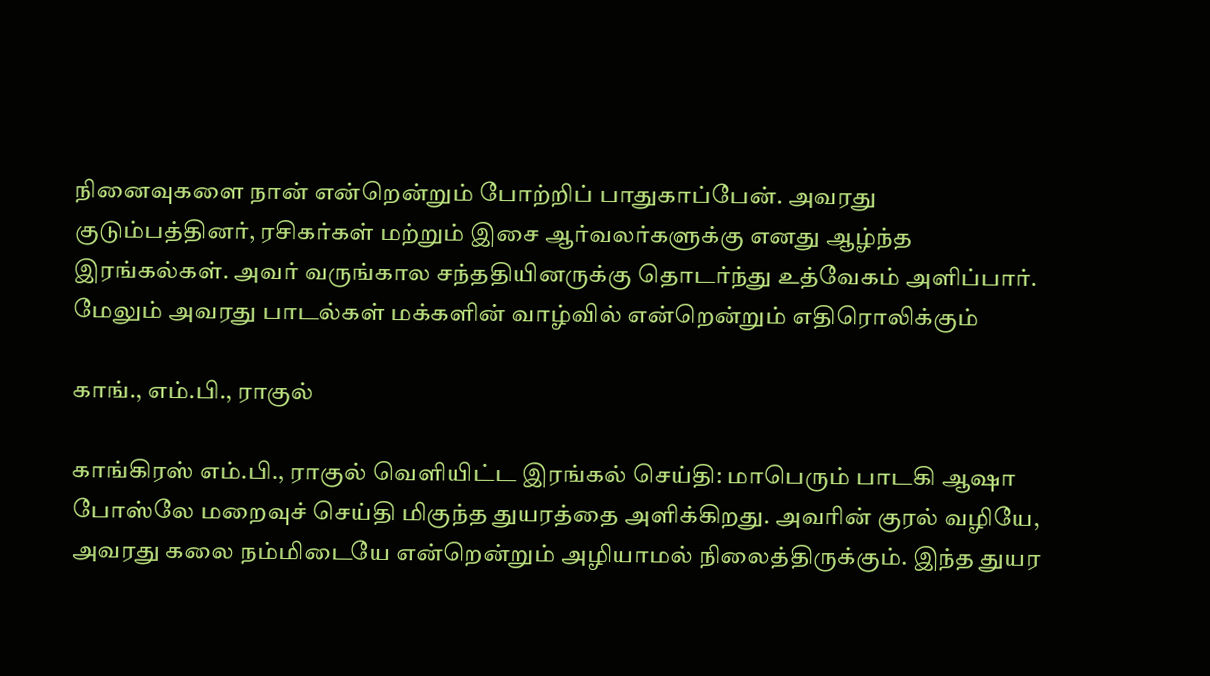நினைவுகளை நான் என்றென்றும் போற்றிப் பாதுகாப்பேன். அவரது குடும்பத்தினர், ரசிகர்கள் மற்றும் இசை ஆர்வலர்களுக்கு எனது ஆழ்ந்த இரங்கல்கள். அவர் வருங்கால சந்ததியினருக்கு தொடர்ந்து உத்வேகம் அளிப்பார். மேலும் அவரது பாடல்கள் மக்களின் வாழ்வில் என்றென்றும் எதிரொலிக்கும்

காங்., எம்.பி., ராகுல்

காங்கிரஸ் எம்.பி., ராகுல் வெளியிட்ட இரங்கல் செய்தி: மாபெரும் பாடகி ஆஷா போஸ்லே மறைவுச் செய்தி மிகுந்த துயரத்தை அளிக்கிறது. அவரின் குரல் வழியே, அவரது கலை நம்மிடையே என்றென்றும் அழியாமல் நிலைத்திருக்கும். இந்த துயர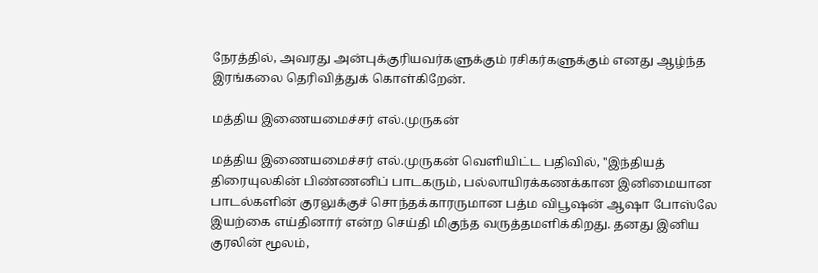நேரத்தில், அவரது அன்புக்குரியவர்களுக்கும் ரசிகர்களுக்கும் எனது ஆழ்ந்த இரங்கலை தெரிவித்துக் கொள்கிறேன்.

மத்திய இணையமைச்சர் எல்.முருகன்

மத்திய இணையமைச்சர் எல்.முருகன் வெளியிட்ட பதிவில், ''இந்தியத் திரையுலகின் பிண்ணனிப் பாடகரும், பல்லாயிரக்கணக்கான இனிமையான பாடல்களின் குரலுக்குச் சொந்தக்காரருமான பத்ம விபூஷன் ஆஷா போஸ்லே இயற்கை எய்தினார் என்ற செய்தி மிகுந்த வருத்தமளிக்கிறது. தனது இனிய குரலின் மூலம்,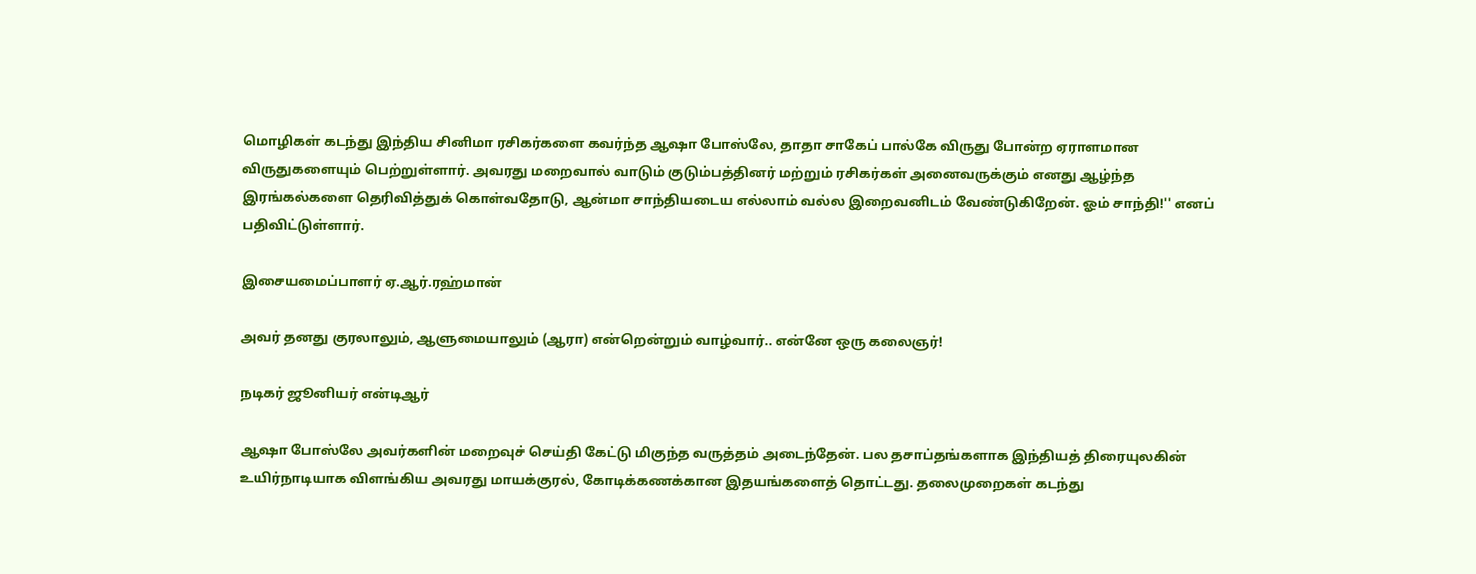மொழிகள் கடந்து இந்திய சினிமா ரசிகர்களை கவர்ந்த ஆஷா போஸ்லே, தாதா சாகேப் பால்கே விருது போன்ற ஏராளமான விருதுகளையும் பெற்றுள்ளார். அவரது மறைவால் வாடும் குடும்பத்தினர் மற்றும் ரசிகர்கள் அனைவருக்கும் எனது ஆழ்ந்த இரங்கல்களை தெரிவித்துக் கொள்வதோடு, ஆன்மா சாந்தியடைய எல்லாம் வல்ல இறைவனிடம் வேண்டுகிறேன். ஓம் சாந்தி!'' எனப் பதிவிட்டுள்ளார்.

இசையமைப்பாளர் ஏ.ஆர்.ரஹ்மான்

அவர் தனது குரலாலும், ஆளுமையாலும் (ஆரா) என்றென்றும் வாழ்வார்.. என்னே ஒரு கலைஞர்!

நடிகர் ஜூனியர் என்டிஆர்

ஆஷா போஸ்லே அவர்களின் மறைவுச் செய்தி கேட்டு மிகுந்த வருத்தம் அடைந்தேன். பல தசாப்தங்களாக இந்தியத் திரையுலகின் உயிர்நாடியாக விளங்கிய அவரது மாயக்குரல், கோடிக்கணக்கான இதயங்களைத் தொட்டது. தலைமுறைகள் கடந்து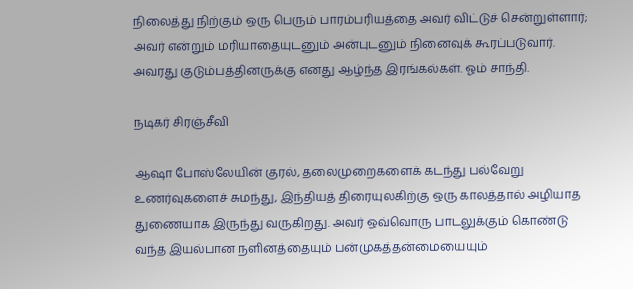நிலைத்து நிற்கும் ஒரு பெரும் பாரம்பரியத்தை அவர் விட்டுச் சென்றுள்ளார்; அவர் என்றும் மரியாதையுடனும் அன்புடனும் நினைவுக் கூரப்படுவார். அவரது குடும்பத்தினருக்கு எனது ஆழ்ந்த இரங்கல்கள். ஓம் சாந்தி.

நடிகர் சிரஞ்சீவி

ஆஷா போஸ்லேயின் குரல், தலைமுறைகளைக் கடந்து பல்வேறு உணர்வுகளைச் சுமந்து, இந்தியத் திரையுலகிற்கு ஒரு காலத்தால் அழியாத துணையாக இருந்து வருகிறது. அவர் ஒவ்வொரு பாடலுக்கும் கொண்டு வந்த இயல்பான நளினத்தையும் பன்முகத்தன்மையையும்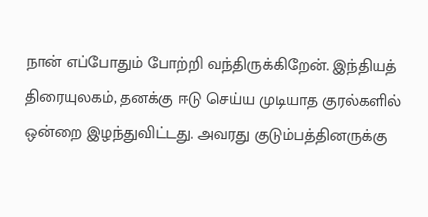நான் எப்போதும் போற்றி வந்திருக்கிறேன். இந்தியத் திரையுலகம், தனக்கு ஈடு செய்ய முடியாத குரல்களில் ஒன்றை இழந்துவிட்டது. அவரது குடும்பத்தினருக்கு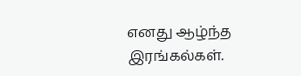எனது ஆழ்ந்த இரங்கல்கள்.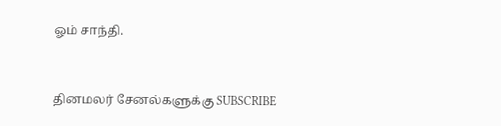ஓம் சாந்தி.


தினமலர் சேனல்களுக்கு SUBSCRIBE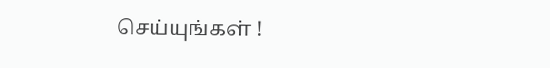செய்யுங்கள் !